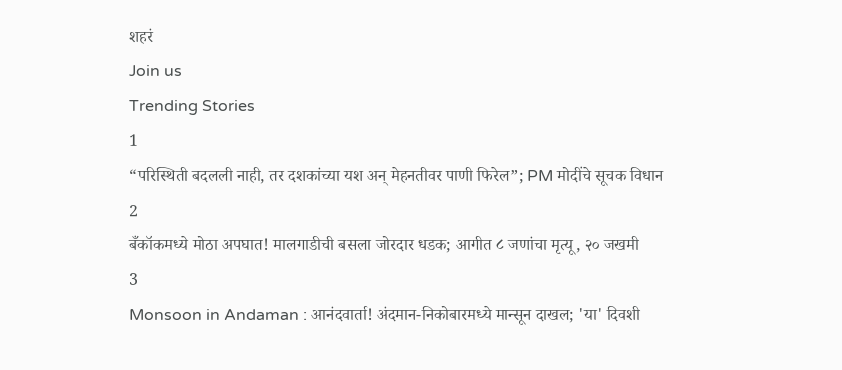शहरं
Join us
Trending Stories
1
“परिस्थिती बदलली नाही, तर दशकांच्या यश अन् मेहनतीवर पाणी फिरेल”; PM मोदींचे सूचक विधान
2
बँकॉकमध्ये मोठा अपघात! मालगाडीची बसला जोरदार धडक; आगीत ८ जणांचा मृत्यू, २० जखमी
3
Monsoon in Andaman : आनंदवार्ता! अंदमान-निकोबारमध्ये मान्सून दाखल; 'या' दिवशी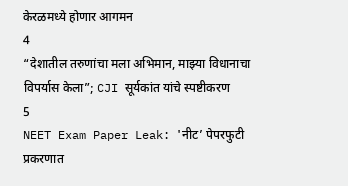केरळमध्ये होणार आगमन
4
“देशातील तरुणांचा मला अभिमान, माझ्या विधानाचा विपर्यास केला”; CJI सूर्यकांत यांचे स्पष्टीकरण
5
NEET Exam Paper Leak: 'नीट’ पेपरफुटी प्रकरणात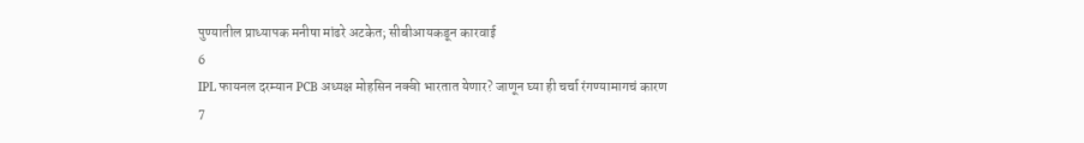पुण्यातील प्राध्यापक मनीषा मांढरे अटकेत; सीबीआयकडून कारवाई
6
IPL फायनल दरम्यान PCB अध्यक्ष मोहसिन नक्वी भारतात येणार? जाणून घ्या ही चर्चा रंगण्यामागचं कारण
7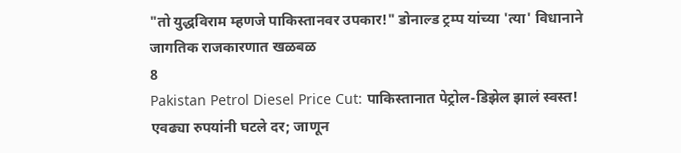"तो युद्धविराम म्हणजे पाकिस्तानवर उपकार!" डोनाल्ड ट्रम्प यांच्या 'त्या' विधानाने जागतिक राजकारणात खळबळ
8
Pakistan Petrol Diesel Price Cut: पाकिस्तानात पेट्रोल-डिझेल झालं स्वस्त! एवढ्या रुपयांनी घटले दर; जाणून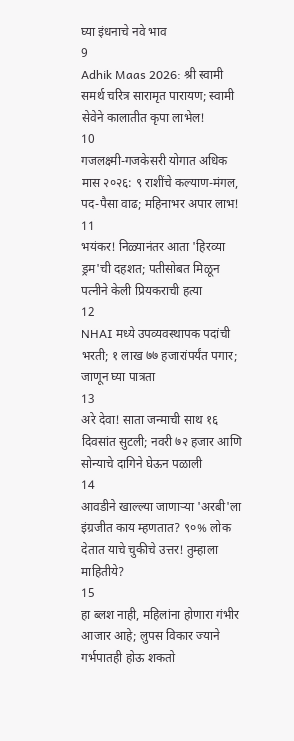घ्या इंधनाचे नवे भाव
9
Adhik Maas 2026: श्री स्वामी समर्थ चरित्र सारामृत पारायण; स्वामी सेवेने कालातीत कृपा लाभेल!
10
गजलक्ष्मी-गजकेसरी योगात अधिक मास २०२६: ९ राशींचे कल्याण-मंगल, पद-पैसा वाढ; महिनाभर अपार लाभ!
11
भयंकर! निळ्यानंतर आता 'हिरव्या ड्रम'ची दहशत; पतीसोबत मिळून पत्नीने केली प्रियकराची हत्या
12
NHAI मध्ये उपव्यवस्थापक पदांची भरती; १ लाख ७७ हजारांपर्यंत पगार; जाणून घ्या पात्रता
13
अरे देवा! साता जन्माची साथ १६ दिवसांत सुटली; नवरी ७२ हजार आणि सोन्याचे दागिने घेऊन पळाली
14
आवडीने खाल्ल्या जाणाऱ्या 'अरबी'ला इंग्रजीत काय म्हणतात? ९०% लोक देतात याचे चुकीचे उत्तर! तुम्हाला माहितीये?
15
हा ब्लश नाही, महिलांना होणारा गंभीर आजार आहे; लुपस विकार ज्याने गर्भपातही होऊ शकतो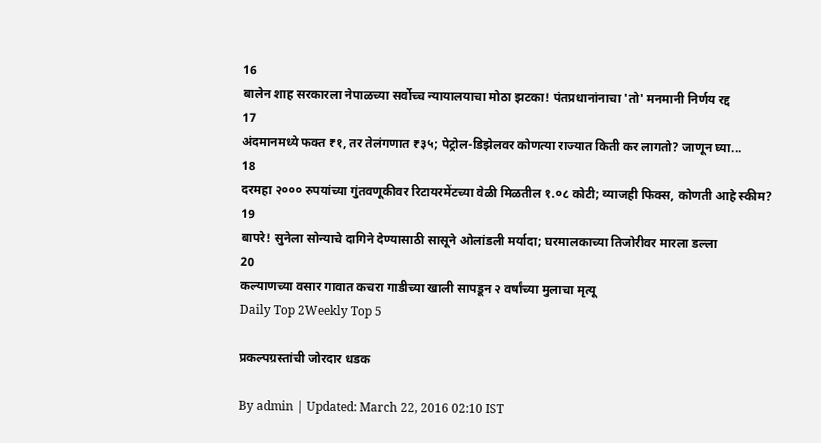16
बालेन शाह सरकारला नेपाळच्या सर्वोच्च न्यायालयाचा मोठा झटका! पंतप्रधानांनाचा 'तो' मनमानी निर्णय रद्द
17
अंदमानमध्ये फक्त ₹१, तर तेलंगणात ₹३५; पेट्रोल-डिझेलवर कोणत्या राज्यात किती कर लागतो? जाणून घ्या...
18
दरमहा २००० रुपयांच्या गुंतवणूकीवर रिटायरमेंटच्या वेळी मिळतील १.०८ कोटी; व्याजही फिक्स, कोणती आहे स्कीम?
19
बापरे! सुनेला सोन्याचे दागिने देण्यासाठी सासूने ओलांडली मर्यादा; घरमालकाच्या तिजोरीवर मारला डल्ला
20
कल्याणच्या वसार गावात कचरा गाडीच्या खाली सापडून २ वर्षांच्या मुलाचा मृत्यू
Daily Top 2Weekly Top 5

प्रकल्पग्रस्तांची जोरदार धडक

By admin | Updated: March 22, 2016 02:10 IST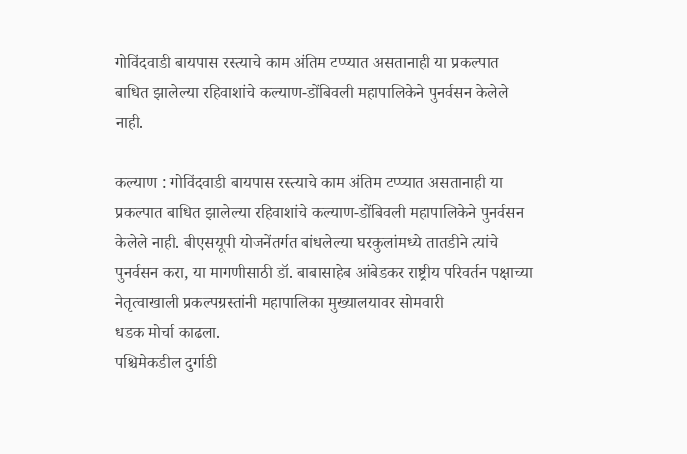गोविंदवाडी बायपास रस्त्याचे काम अंतिम टप्प्यात असतानाही या प्रकल्पात बाधित झालेल्या रहिवाशांचे कल्याण-डोंबिवली महापालिकेने पुनर्वसन केलेले नाही.

कल्याण : गोविंदवाडी बायपास रस्त्याचे काम अंतिम टप्प्यात असतानाही या प्रकल्पात बाधित झालेल्या रहिवाशांचे कल्याण-डोंबिवली महापालिकेने पुनर्वसन केलेले नाही. बीएसयूपी योजनेंतर्गत बांधलेल्या घरकुलांमध्ये तातडीने त्यांचे पुनर्वसन करा, या मागणीसाठी डॉ. बाबासाहेब आंबेडकर राष्ट्रीय परिवर्तन पक्षाच्या नेतृत्वाखाली प्रकल्पग्रस्तांनी महापालिका मुख्यालयावर सोमवारी
धडक मोर्चा काढला.
पश्चिमेकडील दुर्गाडी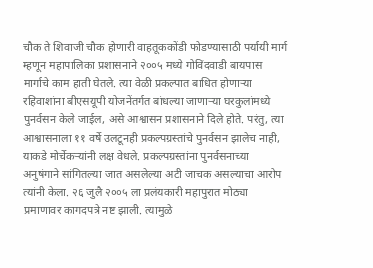चौक ते शिवाजी चौक होणारी वाहतूककोंडी फोडण्यासाठी पर्यायी मार्ग म्हणून महापालिका प्रशासनाने २००५ मध्ये गोविंदवाडी बायपास मार्गाचे काम हाती घेतले. त्या वेळी प्रकल्पात बाधित होणाऱ्या रहिवाशांना बीएसयूपी योजनेंतर्गत बांधल्या जाणाऱ्या घरकुलांमध्ये पुनर्वसन केले जाईल, असे आश्वासन प्रशासनाने दिले होते. परंतु, त्या आश्वासनाला ११ वर्षे उलटूनही प्रकल्पग्रस्तांचे पुनर्वसन झालेच नाही, याकडे मोर्चेकऱ्यांनी लक्ष वेधले. प्रकल्पग्रस्तांना पुनर्वसनाच्या अनुषंगाने सांगितल्या जात असलेल्या अटी जाचक असल्याचा आरोप त्यांनी केला. २६ जुलै २००५ ला प्रलंयकारी महापुरात मोठ्या प्रमाणावर कागदपत्रे नष्ट झाली. त्यामुळे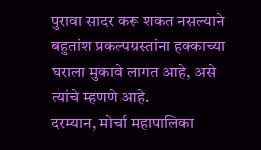पुरावा सादर करू शकत नसल्याने बहुतांश प्रकल्पग्रस्तांना हक्काच्या घराला मुकावे लागत आहे, असे त्यांचे म्हणणे आहे.
दरम्यान, मोर्चा महापालिका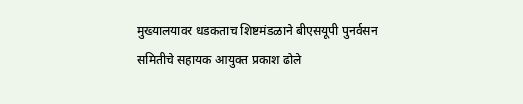मुख्यालयावर धडकताच शिष्टमंडळाने बीएसयूपी पुनर्वसन समितीचे सहायक आयुक्त प्रकाश ढोले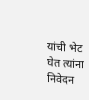यांची भेट घेत त्यांना निवेदन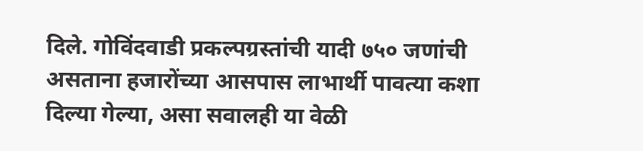दिले. गोविंदवाडी प्रकल्पग्रस्तांची यादी ७५० जणांची असताना हजारोंच्या आसपास लाभार्थी पावत्या कशा दिल्या गेल्या, असा सवालही या वेळी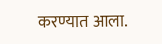करण्यात आला.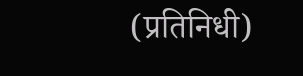(प्रतिनिधी)